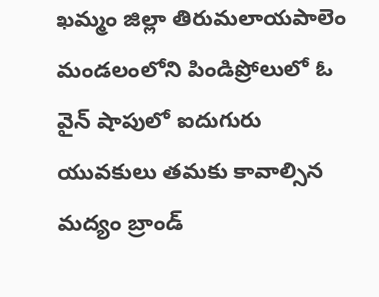ఖమ్మం జిల్లా తిరుమలాయపాలెం మండలంలోని పిండిప్రోలులో ఓ వైన్ షాపులో ఐదుగురు యువకులు తమకు కావాల్సిన మద్యం బ్రాండ్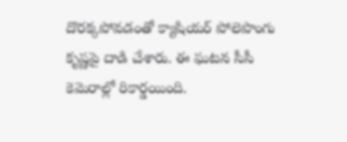దొరక్కపోవడంతో క్యాషియర్ పోలెపొంగు కృష్ణపై దాడి చేశారు. ఈ ఘటన సీసీ కెమెరాల్లో రికార్డయింది.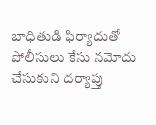బాధితుడి ఫిర్యాదుతో పోలీసులు కేసు నమోదు చేసుకుని దర్యాప్తు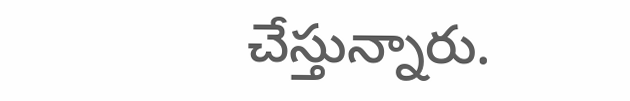చేస్తున్నారు.